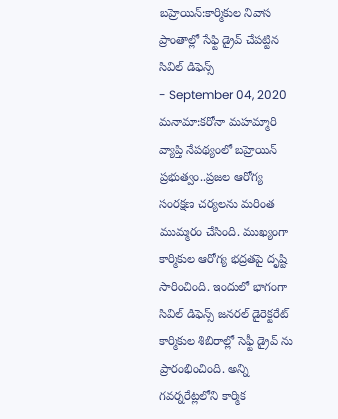బహ్రెయిన్:కార్మికుల నివాస ప్రాంతాల్లో సేఫ్టి డ్రైవ్ చేపట్టిన సివిల్ డిఫెన్స్
- September 04, 2020
మనామా:కరోనా మహమ్మారి వ్యాప్తి నేపథ్యంలో బహ్రెయిన్ ప్రభుత్వం..ప్రజల ఆరోగ్య సంరక్షణ చర్యలను మరింత ముమ్మరం చేసింది. ముఖ్యంగా కార్మికుల ఆరోగ్య భద్రతపై దృష్టి సారించింది. ఇందులో భాగంగా సివిల్ డిఫెన్స్ జనరల్ డైరెక్టరేట్ కార్మికుల శిబిరాల్లో సెఫ్టీ డ్రైవ్ ను ప్రారంభించింది. అన్ని గవర్నరేట్లలోని కార్మిక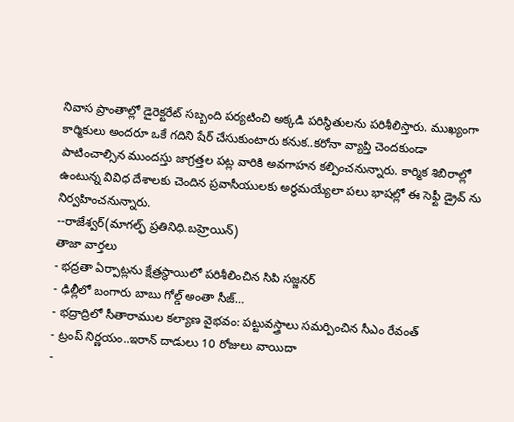నివాస ప్రాంతాల్లో డైరెక్టరేట్ సబ్బంది పర్యటించి అక్కడి పరిస్థితులను పరిశీలిస్తారు. ముఖ్యంగా కార్మికులు అందరూ ఒకే గదిని షేర్ చేసుకుంటారు కనుక..కరోనా వ్యాప్తి చెందకుండా పాటించాల్సిన ముందస్తు జాగ్రత్తల పట్ల వారికి అవగాహన కల్పించనున్నారు. కార్మిక శిబిరాల్లో ఉంటున్న వివిధ దేశాలకు చెందిన ప్రవాసీయులకు అర్ధమయ్యేలా పలు భాషల్లో ఈ సెఫ్టీ డ్రైవ్ ను నిర్వహించనున్నారు.
--రాజేశ్వర్(మాగల్ఫ్ ప్రతినిధి.బహ్రెయిన్)
తాజా వార్తలు
- భద్రతా ఏర్పాట్లను క్షేత్రస్థాయిలో పరిశీలించిన సిపి సజ్జనర్
- ఢిల్లీలో బంగారు బాబు గోల్డ్ అంతా సీజ్…
- భద్రాద్రిలో సీతారాముల కల్యాణ వైభవం: పట్టువస్త్రాలు సమర్పించిన సీఎం రేవంత్
- ట్రంప్ నిర్ణయం..ఇరాన్ దాడులు 10 రోజులు వాయిదా
-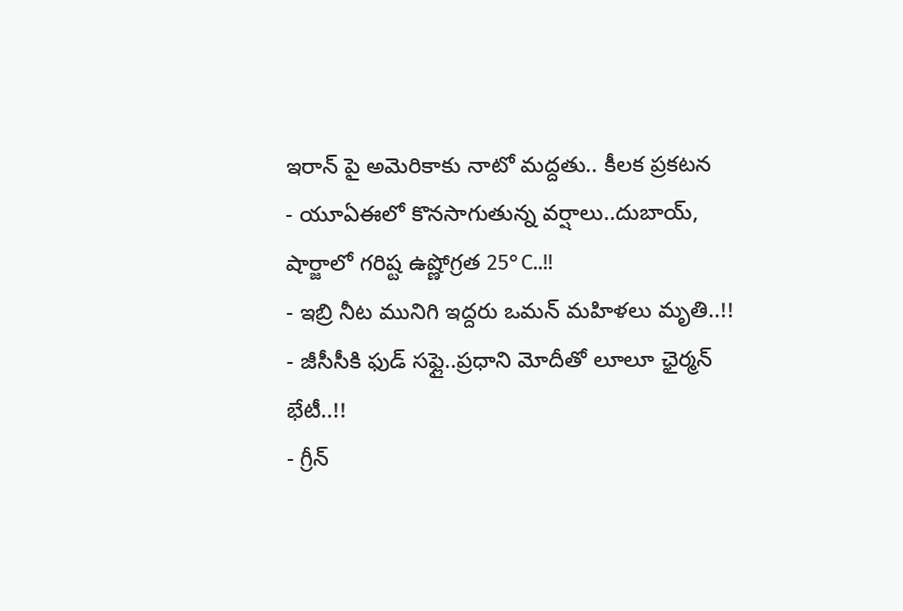ఇరాన్ పై అమెరికాకు నాటో మద్దతు.. కీలక ప్రకటన
- యూఏఈలో కొనసాగుతున్న వర్షాలు..దుబాయ్, షార్జాలో గరిష్ట ఉష్ణోగ్రత 25°C..!!
- ఇబ్రి నీట మునిగి ఇద్దరు ఒమన్ మహిళలు మృతి..!!
- జీసీసీకి ఫుడ్ సఫ్లై..ప్రధాని మోదీతో లూలూ ఛైర్మన్ భేటీ..!!
- గ్రీన్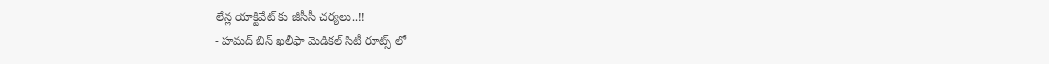లేన్ల యాక్టివేట్ కు జీసీసీ చర్యలు..!!
- హమద్ బిన్ ఖలీఫా మెడికల్ సిటీ రూట్స్ లో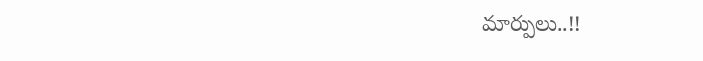మార్పులు..!!